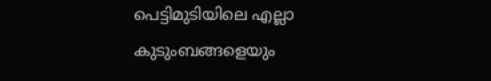പെട്ടിമുടിയിലെ എല്ലാ കുടുംബങ്ങളെയും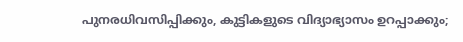പുനരധിവസിപ്പിക്കും, കുട്ടികളുടെ വിദ്യാഭ്യാസം ഉറപ്പാക്കും;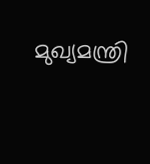മുഖ്യമന്ത്രി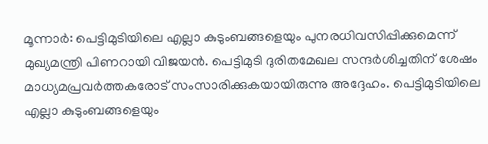മൂന്നാര്‍: പെട്ടിമുടിയിലെ എല്ലാ കുടുംബങ്ങളെയും പുനരധിവസിപ്പിക്കുമെന്ന് മുഖ്യമന്ത്രി പിണറായി വിജയന്‍. പെട്ടിമുടി ദുരിതമേഖല സന്ദര്‍ശിച്ചതിന് ശേഷം മാധ്യമപ്രവര്‍ത്തകരോട് സംസാരിക്കുകയായിരുന്നു അദ്ദേഹം. പെട്ടിമുടിയിലെ എല്ലാ കുടുംബങ്ങളെയും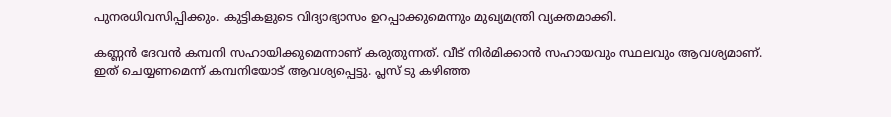പുനരധിവസിപ്പിക്കും. കുട്ടികളുടെ വിദ്യാഭ്യാസം ഉറപ്പാക്കുമെന്നും മുഖ്യമന്ത്രി വ്യക്തമാക്കി.

കണ്ണന്‍ ദേവന്‍ കമ്പനി സഹായിക്കുമെന്നാണ് കരുതുന്നത്. വീട് നിര്‍മിക്കാന്‍ സഹായവും സ്ഥലവും ആവശ്യമാണ്. ഇത് ചെയ്യണമെന്ന് കമ്പനിയോട് ആവശ്യപ്പെട്ടു. പ്ലസ് ടു കഴിഞ്ഞ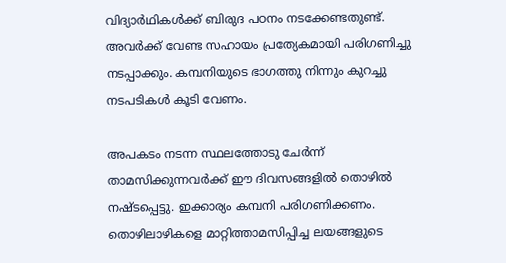വിദ്യാര്‍ഥികള്‍ക്ക് ബിരുദ പഠനം നടക്കേണ്ടതുണ്ട്. അവര്‍ക്ക് വേണ്ട സഹായം പ്രത്യേകമായി പരിഗണിച്ചു നടപ്പാക്കും. കമ്പനിയുടെ ഭാഗത്തു നിന്നും കുറച്ചു നടപടികള്‍ കൂടി വേണം.

അപകടം നടന്ന സ്ഥലത്തോടു ചേര്‍ന്ന് താമസിക്കുന്നവര്‍ക്ക് ഈ ദിവസങ്ങളില്‍ തൊഴില്‍ നഷ്ടപ്പെട്ടു. ഇക്കാര്യം കമ്പനി പരിഗണിക്കണം. തൊഴിലാഴികളെ മാറ്റിത്താമസിപ്പിച്ച ലയങ്ങളുടെ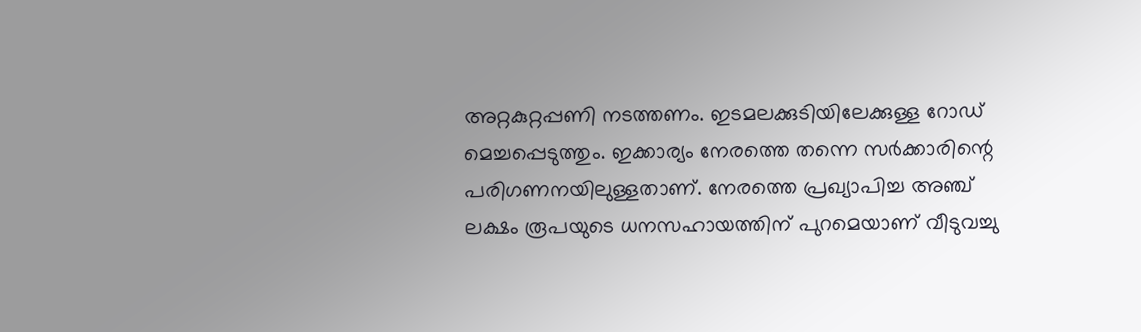അറ്റകുറ്റപ്പണി നടത്തണം. ഇടമലക്കുടിയിലേക്കുള്ള റോഡ് മെച്ചപ്പെടുത്തും. ഇക്കാര്യം നേരത്തെ തന്നെ സര്‍ക്കാരിന്റെ പരിഗണനയിലുള്ളതാണ്. നേരത്തെ പ്രഖ്യാപിച്ച അഞ്ച് ലക്ഷം രൂപയുടെ ധനസഹായത്തിന് പുറമെയാണ് വീടുവച്ചു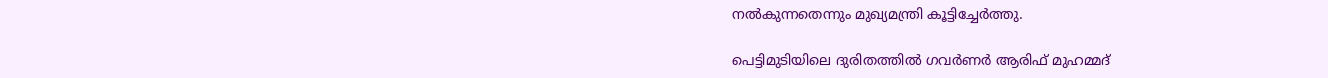നല്‍കുന്നതെന്നും മുഖ്യമന്ത്രി കൂട്ടിച്ചേര്‍ത്തു.

പെട്ടിമുടിയിലെ ദുരിതത്തില്‍ ഗവര്‍ണര്‍ ആരിഫ് മുഹമ്മദ്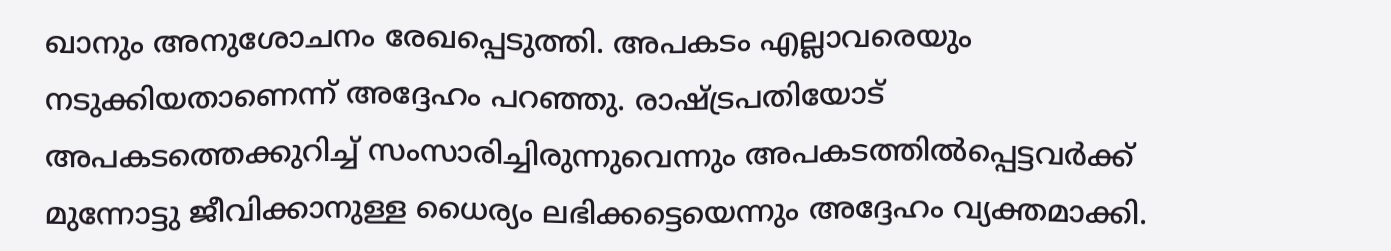ഖാനും അനുശോചനം രേഖപ്പെടുത്തി. അപകടം എല്ലാവരെയും നടുക്കിയതാണെന്ന് അദ്ദേഹം പറഞ്ഞു. രാഷ്ട്രപതിയോട് അപകടത്തെക്കുറിച്ച് സംസാരിച്ചിരുന്നുവെന്നും അപകടത്തില്‍പ്പെട്ടവര്‍ക്ക് മുന്നോട്ടു ജീവിക്കാനുള്ള ധൈര്യം ലഭിക്കട്ടെയെന്നും അദ്ദേഹം വ്യക്തമാക്കി.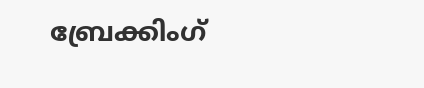ബ്രേക്കിംഗ്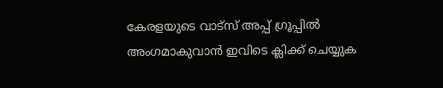കേരളയുടെ വാട്സ് അപ്പ് ഗ്രൂപ്പിൽ അംഗമാകുവാൻ ഇവിടെ ക്ലിക്ക് ചെയ്യുക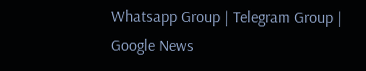Whatsapp Group | Telegram Group | Google News